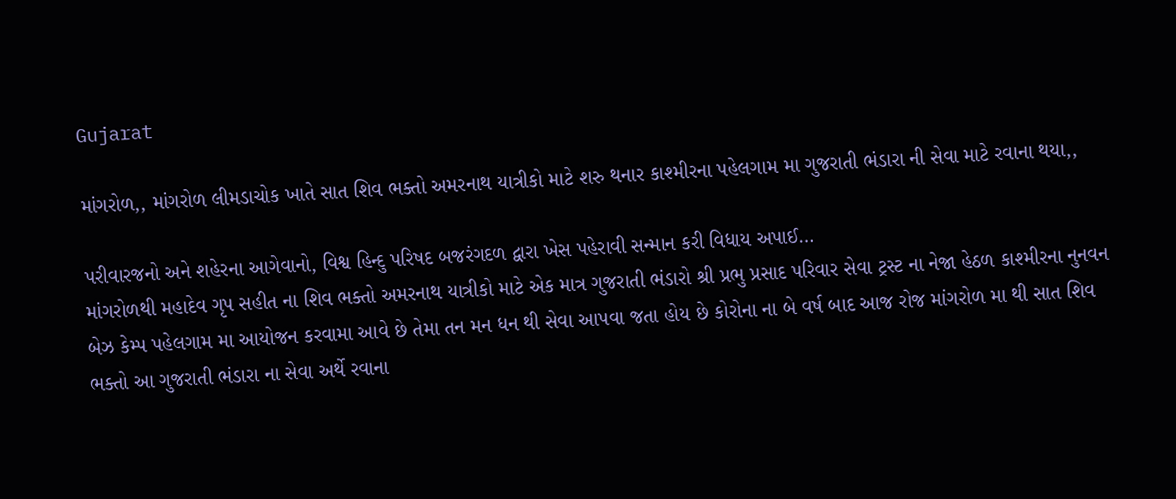Gujarat

માંગરોળ,, માંગરોળ લીમડાચોક ખાતે સાત શિવ ભક્તો અમરનાથ યાત્રીકો માટે શરુ થનાર કાશ્મીરના પહેલગામ મા ગુજરાતી ભંડારા ની સેવા માટે રવાના થયા,,

પરીવારજનો અને શહેરના આગેવાનો, વિશ્વ હિન્દુ પરિષદ બજરંગદળ દ્વારા ખેસ પહેરાવી સન્માન કરી વિધાય અપાઈ…
માંગરોળથી મહાદેવ ગૃપ સહીત ના શિવ ભક્તો અમરનાથ યાત્રીકો માટે એક માત્ર ગુજરાતી ભંડારો શ્રી પ્રભુ પ્રસાદ પરિવાર સેવા ટ્રસ્ટ ના નેજા હેઠળ કાશ્મીરના નુનવન બેઝ કેમ્પ પહેલગામ મા આયોજન કરવામા આવે છે તેમા તન મન ધન થી સેવા આપવા જતા હોય છે કોરોના ના બે વર્ષ બાદ આજ રોજ માંગરોળ મા થી સાત શિવ ભક્તો આ ગુજરાતી ભંડારા ના સેવા અર્થે રવાના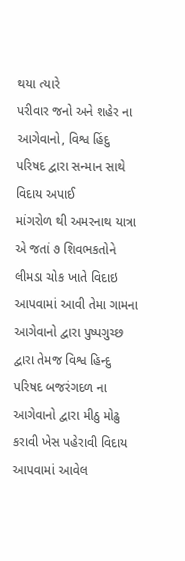થયા ત્યારે
પરીવાર જનો અને શહેર ના આગેવાનો, વિશ્વ હિંદુ પરિષદ દ્વારા સન્માન સાથે વિદાય અપાઈ
માંગરોળ થી અમરનાથ યાત્રા એ જતાં ૭ શિવભકતોને લીમડા ચોક ખાતે વિદાઇ આપવામાં આવી તેમા ગામના આગેવાનો દ્વારા પુષ્પગુચ્છ દ્વારા તેમજ વિશ્વ હિન્દુ પરિષદ બજરંગદળ ના આગેવાનો દ્વારા મીઠુ મોઢુ કરાવી ખેસ પહેરાવી વિદાય આપવામાં આવેલ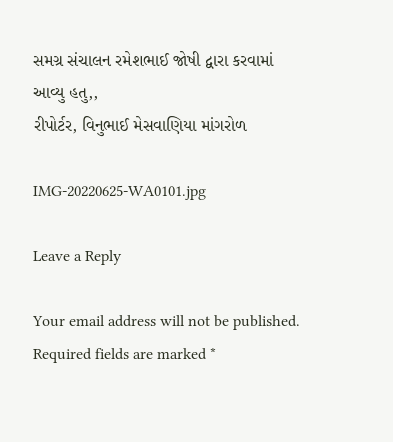સમગ્ર સંચાલન રમેશભાઈ જોષી દ્વારા કરવામાં આવ્યુ હતુ,,
રીપોર્ટર, વિનુભાઈ મેસવાણિયા માંગરોળ

IMG-20220625-WA0101.jpg

Leave a Reply

Your email address will not be published. Required fields are marked *